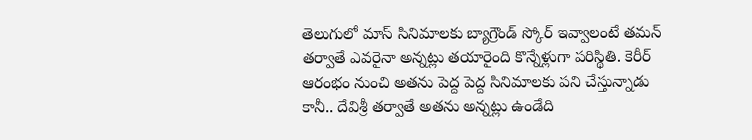తెలుగులో మాస్ సినిమాలకు బ్యాగ్రౌండ్ స్కోర్ ఇవ్వాలంటే తమన్ తర్వాతే ఎవరైనా అన్నట్లు తయారైంది కొన్నేళ్లుగా పరిస్థితి. కెరీర్ ఆరంభం నుంచి అతను పెద్ద పెద్ద సినిమాలకు పని చేస్తున్నాడు కానీ.. దేవిశ్రీ తర్వాతే అతను అన్నట్లు ఉండేది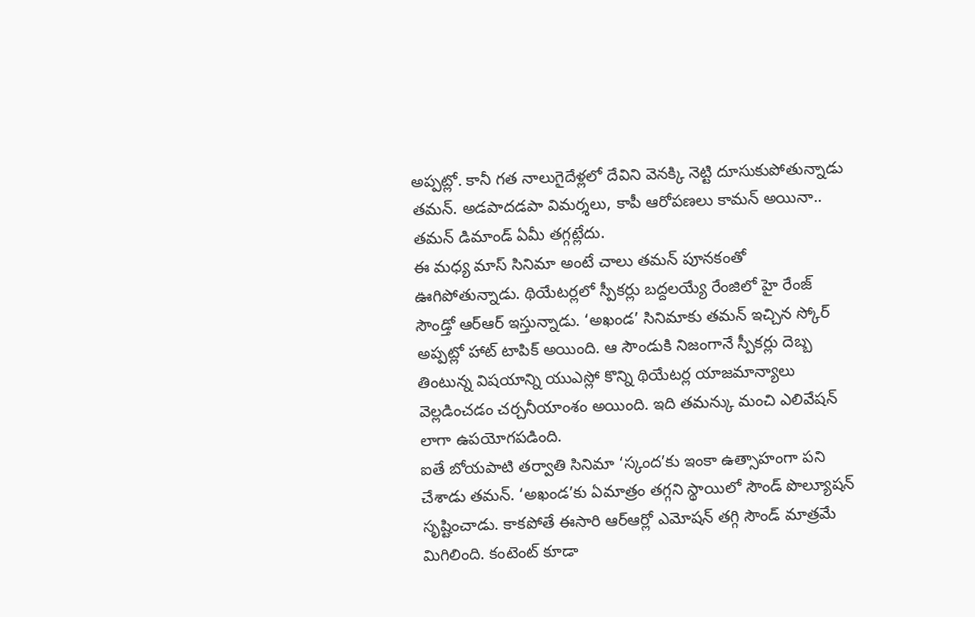అప్పట్లో. కానీ గత నాలుగైదేళ్లలో దేవిని వెనక్కి నెట్టి దూసుకుపోతున్నాడు తమన్. అడపాదడపా విమర్శలు, కాపీ ఆరోపణలు కామన్ అయినా.. తమన్ డిమాండ్ ఏమీ తగ్గట్లేదు.
ఈ మధ్య మాస్ సినిమా అంటే చాలు తమన్ పూనకంతో ఊగిపోతున్నాడు. థియేటర్లలో స్పీకర్లు బద్దలయ్యే రేంజిలో హై రేంజ్ సౌండ్తో ఆర్ఆర్ ఇస్తున్నాడు. ‘అఖండ’ సినిమాకు తమన్ ఇచ్చిన స్కోర్ అప్పట్లో హాట్ టాపిక్ అయింది. ఆ సౌండుకి నిజంగానే స్పీకర్లు దెబ్బ తింటున్న విషయాన్ని యుఎస్లో కొన్ని థియేటర్ల యాజమాన్యాలు వెల్లడించడం చర్చనీయాంశం అయింది. ఇది తమన్కు మంచి ఎలివేషన్ లాగా ఉపయోగపడింది.
ఐతే బోయపాటి తర్వాతి సినిమా ‘స్కంద’కు ఇంకా ఉత్సాహంగా పని చేశాడు తమన్. ‘అఖండ’కు ఏమాత్రం తగ్గని స్థాయిలో సౌండ్ పొల్యూషన్ సృష్టించాడు. కాకపోతే ఈసారి ఆర్ఆర్లో ఎమోషన్ తగ్గి సౌండ్ మాత్రమే మిగిలింది. కంటెంట్ కూడా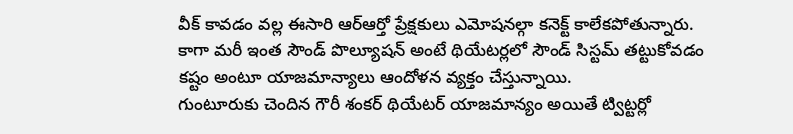వీక్ కావడం వల్ల ఈసారి ఆర్ఆర్తో ప్రేక్షకులు ఎమోషనల్గా కనెక్ట్ కాలేకపోతున్నారు. కాగా మరీ ఇంత సౌండ్ పొల్యూషన్ అంటే థియేటర్లలో సౌండ్ సిస్టమ్ తట్టుకోవడం కష్టం అంటూ యాజమాన్యాలు ఆందోళన వ్యక్తం చేస్తున్నాయి.
గుంటూరుకు చెందిన గౌరీ శంకర్ థియేటర్ యాజమాన్యం అయితే ట్విట్టర్లో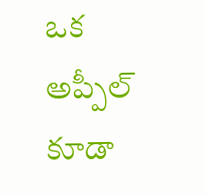ఒక అప్పీల్ కూడా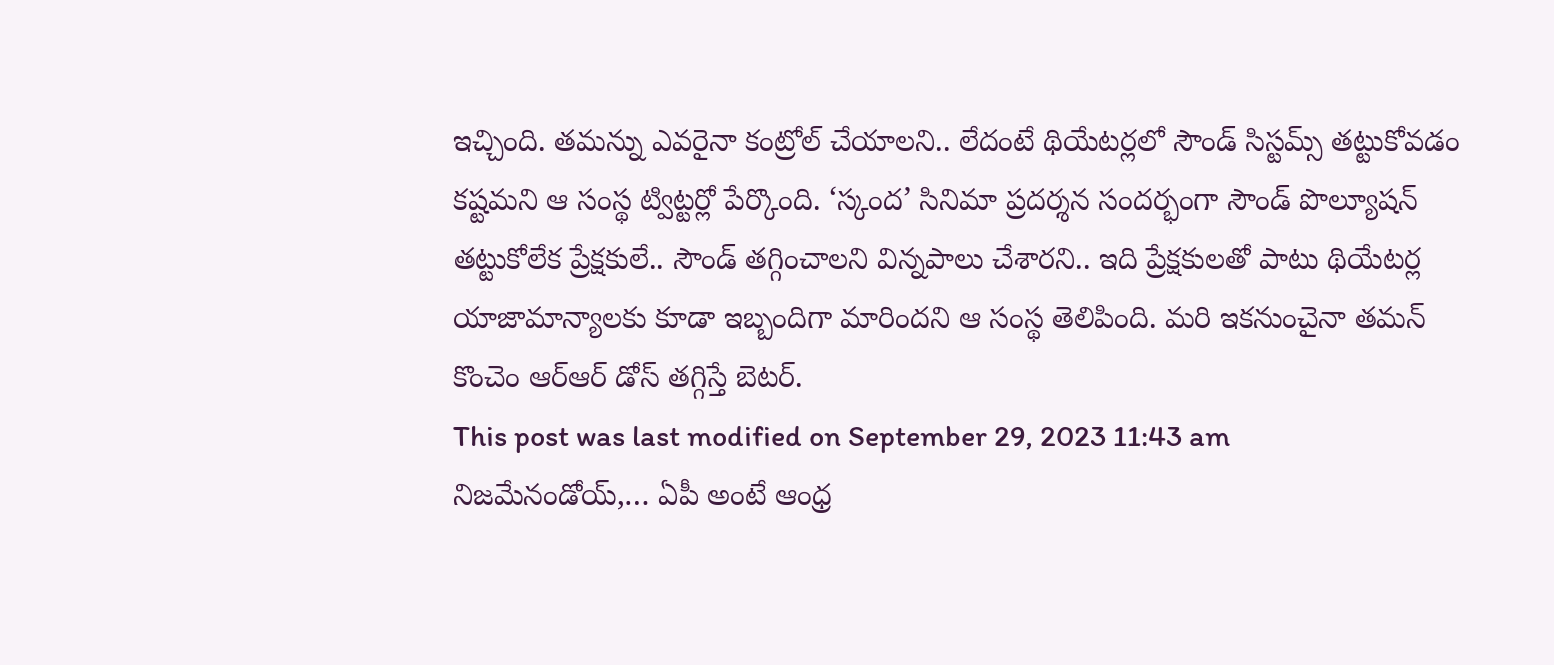ఇచ్చింది. తమన్ను ఎవరైనా కంట్రోల్ చేయాలని.. లేదంటే థియేటర్లలో సౌండ్ సిస్టమ్స్ తట్టుకోవడం కష్టమని ఆ సంస్థ ట్విట్టర్లో పేర్కొంది. ‘స్కంద’ సినిమా ప్రదర్శన సందర్భంగా సౌండ్ పొల్యూషన్ తట్టుకోలేక ప్రేక్షకులే.. సౌండ్ తగ్గించాలని విన్నపాలు చేశారని.. ఇది ప్రేక్షకులతో పాటు థియేటర్ల యాజామాన్యాలకు కూడా ఇబ్బందిగా మారిందని ఆ సంస్థ తెలిపింది. మరి ఇకనుంచైనా తమన్ కొంచెం ఆర్ఆర్ డోస్ తగ్గిస్తే బెటర్.
This post was last modified on September 29, 2023 11:43 am
నిజమేనండోయ్,… ఏపీ అంటే ఆంధ్ర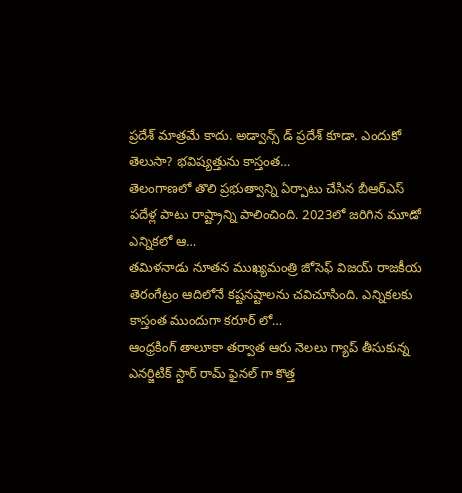ప్రదేశ్ మాత్రమే కాదు. అడ్వాన్స్ డ్ ప్రదేశ్ కూడా. ఎందుకో తెలుసా? భవిష్యత్తును కాస్తంత…
తెలంగాణలో తొలి ప్రభుత్వాన్ని ఏర్పాటు చేసిన బీఆర్ఎస్ పదేళ్ల పాటు రాష్ట్రాన్ని పాలించింది. 2023లో జరిగిన మూడో ఎన్నికలో ఆ…
తమిళనాడు నూతన ముఖ్యమంత్రి జోసెఫ్ విజయ్ రాజకీయ తెరంగేట్రం ఆదిలోనే కష్టనష్టాలను చవిచూసింది. ఎన్నికలకు కాస్తంత ముందుగా కరూర్ లో…
ఆంధ్రకింగ్ తాలూకా తర్వాత ఆరు నెలలు గ్యాప్ తీసుకున్న ఎనర్జిటిక్ స్టార్ రామ్ ఫైనల్ గా కొత్త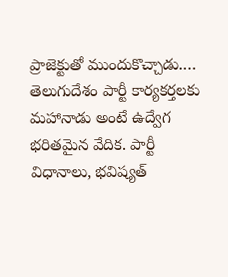ప్రాజెక్టుతో ముందుకొచ్చాడు.…
తెలుగుదేశం పార్టీ కార్యకర్తలకు మహానాడు అంటే ఉద్వేగ భరితమైన వేదిక. పార్టీ విధానాలు, భవిష్యత్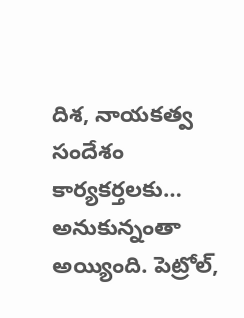దిశ, నాయకత్వ సందేశం కార్యకర్తలకు…
అనుకున్నంతా అయ్యింది. పెట్రోల్,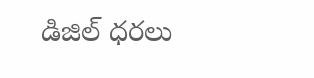డిజిల్ ధరలు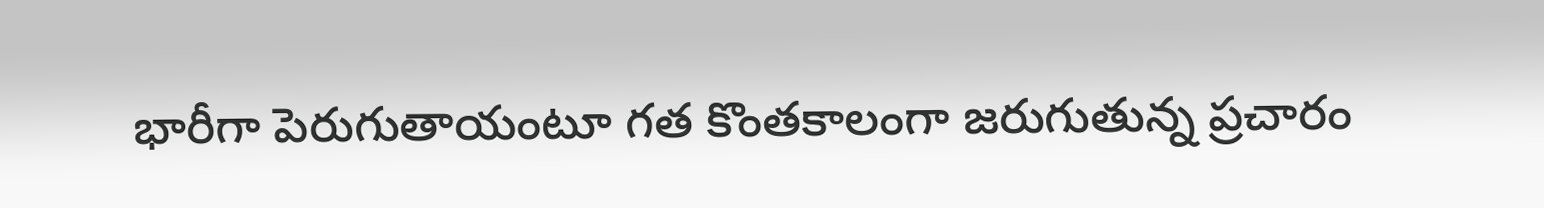భారీగా పెరుగుతాయంటూ గత కొంతకాలంగా జరుగుతున్న ప్రచారం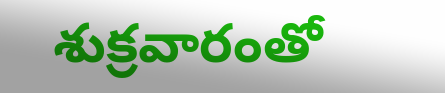శుక్రవారంతో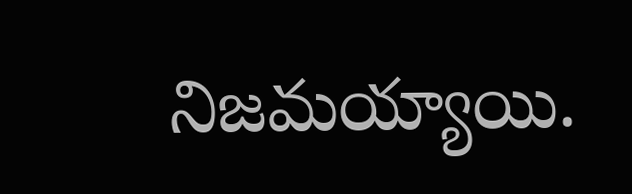నిజమయ్యాయి.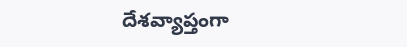దేశవ్యాప్తంగా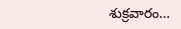శుక్రవారం…